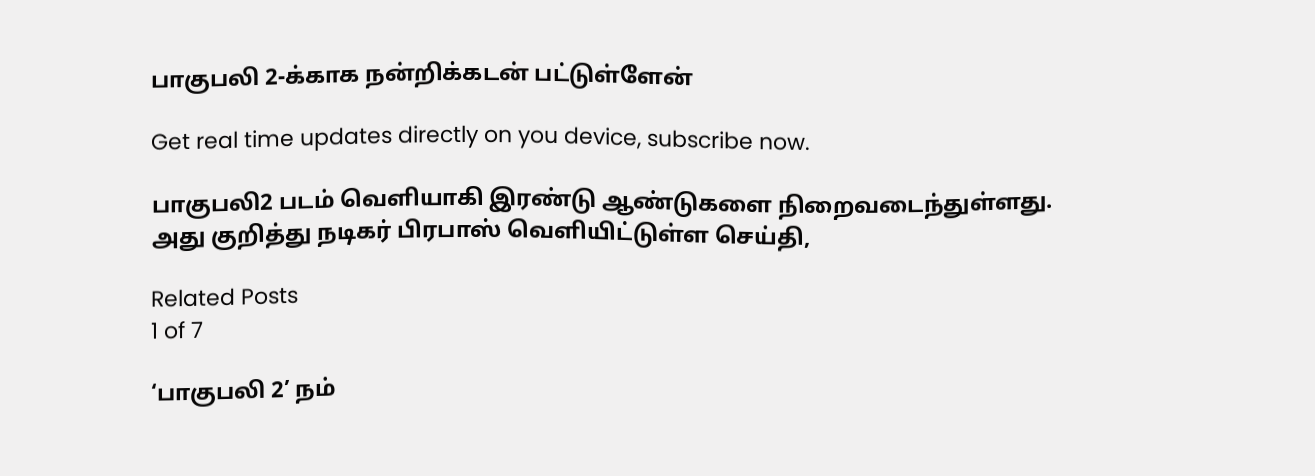பாகுபலி 2-க்காக நன்றிக்கடன் பட்டுள்ளேன்

Get real time updates directly on you device, subscribe now.

பாகுபலி2 படம் வெளியாகி இரண்டு ஆண்டுகளை நிறைவடைந்துள்ளது. அது குறித்து நடிகர் பிரபாஸ் வெளியிட்டுள்ள செய்தி,

Related Posts
1 of 7

‘பாகுபலி 2’ நம்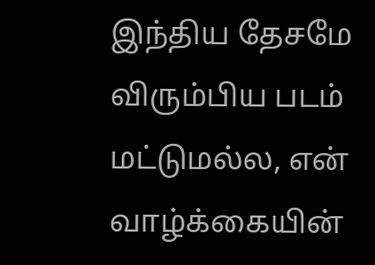இந்திய தேசமே விரும்பிய படம் மட்டுமல்ல, என் வாழ்க்கையின்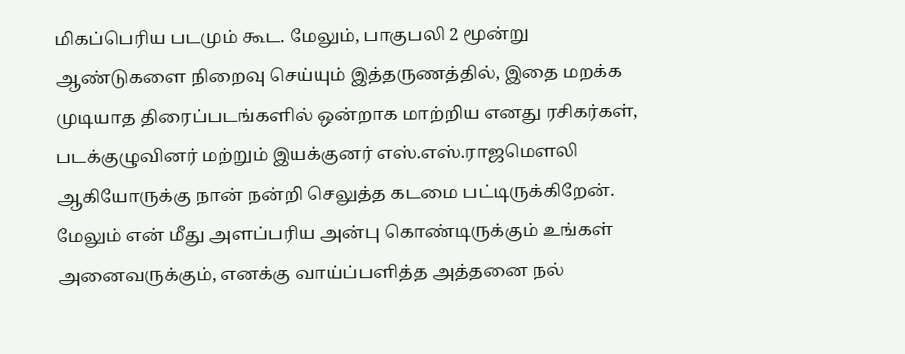மிகப்பெரிய படமும் கூட. மேலும், பாகுபலி 2 மூன்று ஆண்டுகளை நிறைவு செய்யும் இத்தருணத்தில், இதை மறக்க முடியாத திரைப்படங்களில் ஒன்றாக மாற்றிய எனது ரசிகர்கள், படக்குழுவினர் மற்றும் இயக்குனர் எஸ்.எஸ்.ராஜமெளலி ஆகியோருக்கு நான் நன்றி செலுத்த கடமை பட்டிருக்கிறேன். மேலும் என் மீது அளப்பரிய அன்பு கொண்டிருக்கும் உங்கள் அனைவருக்கும், எனக்கு வாய்ப்பளித்த அத்தனை நல்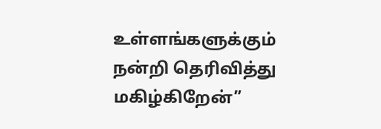உள்ளங்களுக்கும் நன்றி தெரிவித்து மகிழ்கிறேன்”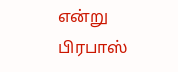என்று
பிரபாஸ்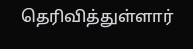தெரிவித்துள்ளார்